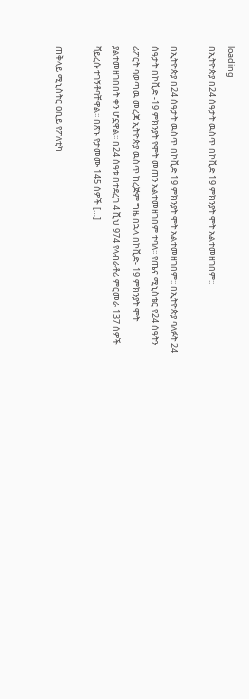loading
በኢትዮጵያ በ24 ሰዓታት ዉስጥ በኮቪድ 19 ምክንያት ሞት አልተመዘገበም::

በኢትዮጵያ በ24 ሰዓታት ዉስጥ በኮቪድ 19 ምክንያት ሞት አልተመዘገበም:: በኢትዮጵያ ባለፉት 24 ሰዓታት በኮቪድ -19 ምክንያት የሞት መጠን አልተመዘገበም ተባለ፡፡ የጤና ሚኒስቴር የ24 ሰዓትን ሪፖርት ባወጣዉ መረጃ ኢትዮጵያ ዉስጥ ከረጅም ግዜ በኋላ በኮቪድ- 19 ምክንያት ሞት ያልተመዘገበበት ቀን ሆኗዋል፡፡ በ24 ሰዓቱ በተደረገ 4 ሺህ 974 የላብራቶሪ ምርመራ 137 ሰዎች ቫይረሱ ተገኝቶባቸዋል፡፡ በጽኑ የታመሙ 145 ሰዎች […]

ጠቅላይ ሚኒስትር ዐቢይ የፖለቲካ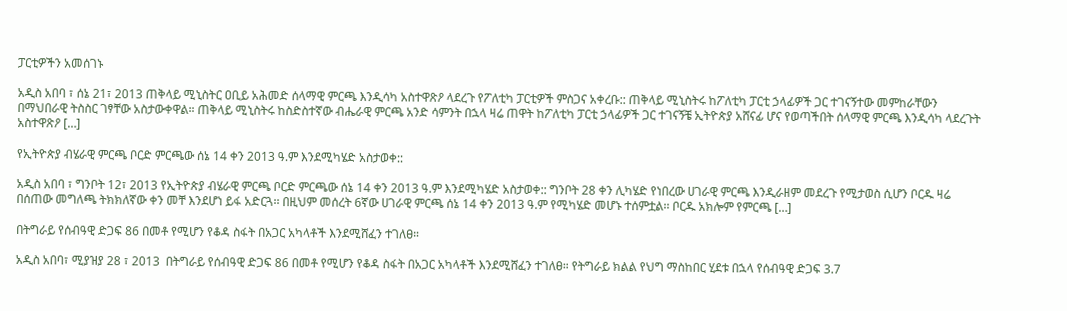ፓርቲዎችን አመሰገኑ

አዲስ አበባ ፣ ሰኔ 21፣ 2013 ጠቅላይ ሚኒስትር ዐቢይ አሕመድ ሰላማዊ ምርጫ እንዲሳካ አስተዋጽዖ ላደረጉ የፖለቲካ ፓርቲዎች ምስጋና አቀረቡ:: ጠቅላይ ሚኒስትሩ ከፖለቲካ ፓርቲ ኃላፊዎች ጋር ተገናኝተው መምከራቸውን በማህበራዊ ትስስር ገፃቸው አስታውቀዋል። ጠቅላይ ሚኒስትሩ ከስድስተኛው ብሔራዊ ምርጫ አንድ ሳምንት በኋላ ዛሬ ጠዋት ከፖለቲካ ፓርቲ ኃላፊዎች ጋር ተገናኝቼ ኢትዮጵያ አሸናፊ ሆና የወጣችበት ሰላማዊ ምርጫ እንዲሳካ ላደረጉት አስተዋጽዖ […]

የኢትዮጵያ ብሄራዊ ምርጫ ቦርድ ምርጫው ሰኔ 14 ቀን 2013 ዓ.ም እንደሚካሄድ አስታወቀ::

አዲስ አበባ ፣ ግንቦት 12፣ 2013 የኢትዮጵያ ብሄራዊ ምርጫ ቦርድ ምርጫው ሰኔ 14 ቀን 2013 ዓ.ም እንደሚካሄድ አስታወቀ:: ግንቦት 28 ቀን ሊካሄድ የነበረው ሀገራዊ ምርጫ እንዲራዘም መደረጉ የሚታወስ ሲሆን ቦርዱ ዛሬ በሰጠው መግለጫ ትክክለኛው ቀን መቸ እንደሆነ ይፋ አድርጓ፡፡ በዚህም መሰረት 6ኛው ሀገራዊ ምርጫ ሰኔ 14 ቀን 2013 ዓ.ም የሚካሄድ መሆኑ ተሰምቷል፡፡ ቦርዱ አክሎም የምርጫ […]

በትግራይ የሰብዓዊ ድጋፍ 86 በመቶ የሚሆን የቆዳ ስፋት በአጋር አካላቶች እንደሚሸፈን ተገለፀ።

አዲስ አበባ፣ ሚያዝያ 28 ፣ 2013  በትግራይ የሰብዓዊ ድጋፍ 86 በመቶ የሚሆን የቆዳ ስፋት በአጋር አካላቶች እንደሚሸፈን ተገለፀ። የትግራይ ክልል የህግ ማስከበር ሂደቱ በኋላ የሰብዓዊ ድጋፍ 3.7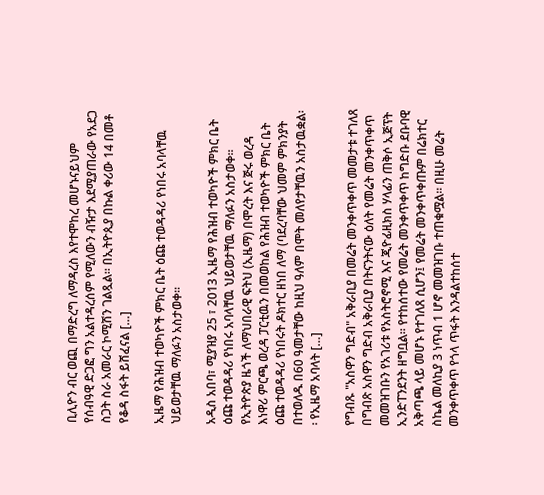ቢሊዮን ብር ወጪ በማድረግ ለማዳረስ እየተሞከረ መሆኑናይህም የሰብዓዊ ድጋፎ ግን አልተዳረሰም የሚለውን ብዥታ እደሚያጠራው የአደጋ ስጋት ስራ አመራር ኮሚሽን ገልጿል። በኢትዮጲያ በኩል ቀሪው 14 በመቶ የቆዳ ስፋት ይሸፈናል […]

ኢዜማ የሕዝብ ተወካዮች ምክር ቤት ዕጩ ተወዳዳሪ የነበሩ አባላቸዉ ህይወታቸዉ ማለፉን አስታወቀ፡፡

አዲስ አበባ፣ ሚያዝያ 25 ፣ 2013 ኢዜማ የሕዝብ ተወካዮች ምክር ቤት ዕጩ ተወዳዳሪ የነበሩ አባላቸዉ ህይወታቸዉ ማለፉን አስታወቀ፡፡ የኢትዮጵያ ዜጎች ለማህበራዊ ፍትህ (ኢዜማ) በሞረት እና ጅሩ ወረዳ እነዋሪ ምርጫ ወረዳ ፓርቲዉን በመወከል የሕዝብ ተወካዮች ምክር ቤት ዕጩ ተወዳዳሪ የነበሩት ዶክተር ዘነበ ለማ (ባደረባቸው ህመም ምክንያት በተወለዱ በ60 ዓመታቸው ከዚህ ዓለም በሞት መለየታቸዉን አስታዉቋል፡፡ የኢዜማ አባላት […]

የግብጹ "አስዋን ግድብ" አቅራቢያ በመሬት መንቀጥቀጥ መመታቱ ተገለጸ በግብጽ አስዋን ግድብ አቅራቢያ በትናንትናው ዕለት የመሬት መንቀጥቀጥ መመዝገቡን የአገሪቱ የአስትሮኖሚ እና ጂዮፊዚክስ ሃላፊን ጠቅሶ ኢጅፕት ኢንድፐንደንት ዘግቧል። የተከሰተው የመሬት መንቀጥቀጥ ከግድቡ ደቡባዊ አቅጣጫ ላይ መሆኑ የተገለጸ ሲሆን፤ የመሬት መንቀጥቀጡም በሬክተር ስኬል መለኪያ 3 ነጥብ 1 ሆኖ መመዝገቡ ተጠቁሟል። በዚሁ መሬት መንቀጥቀጥ የጎላ ጥፋት እንዳልተከሰተ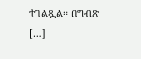ተገልጿል። በግብጽ […]